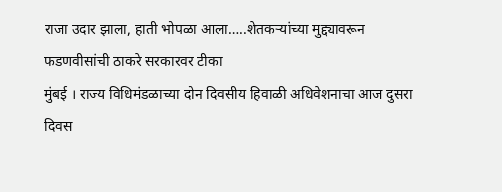राजा उदार झाला, हाती भोपळा आला…..शेतकऱ्यांच्या मुद्द्यावरून फडणवीसांची ठाकरे सरकारवर टीका
मुंबई । राज्य विधिमंडळाच्या दोन दिवसीय हिवाळी अधिवेशनाचा आज दुसरा दिवस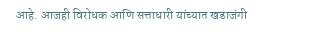आहे. आजही विरोधक आणि सत्ताधारी यांच्यात खडाजंगी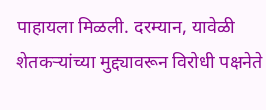पाहायला मिळली. दरम्यान, यावेळी शेतकऱ्यांच्या मुद्द्यावरून विरोधी पक्षनेते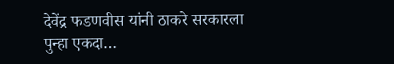देवेंद्र फडणवीस यांनी ठाकरे सरकारला पुन्हा एकदा…